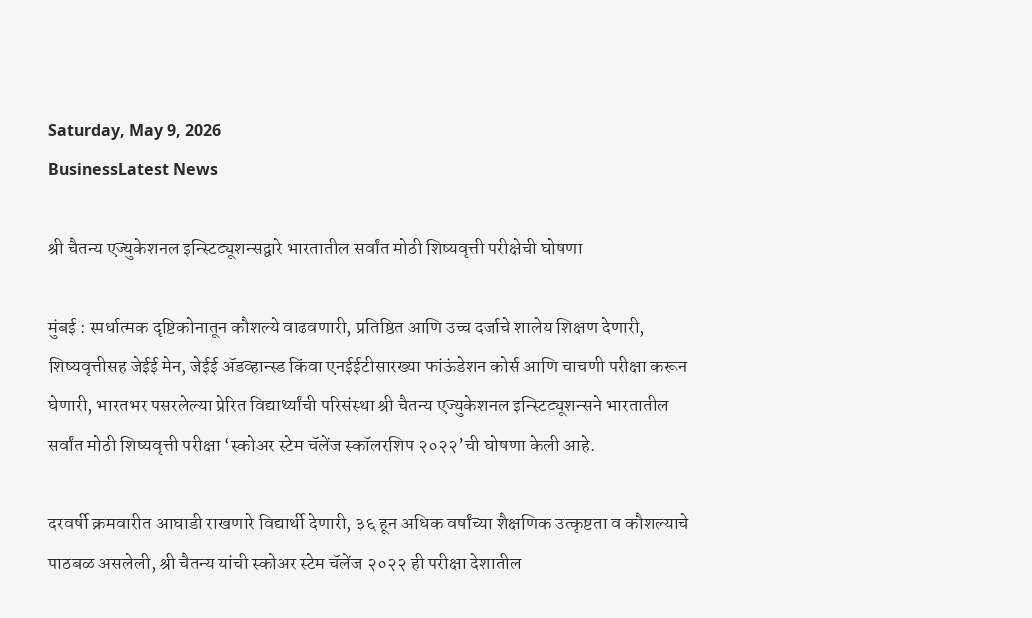Saturday, May 9, 2026
BusinessLatest News

श्री चैतन्य एज्युकेशनल इन्स्टिट्यूशन्सद्वारे भारतातील सर्वांत मोठी शिष्यवृत्ती परीक्षेची घोषणा

मुंबई : स्पर्धात्मक दृष्टिकोनातून कौशल्ये वाढवणारी, प्रतिष्ठित आणि उच्च दर्जाचे शालेय शिक्षण देणारी, शिष्यवृत्तीसह जेईई मेन, जेईई ॲडव्हान्स्ड किंवा एनईईटीसारख्या फांऊंडेशन कोर्स आणि चाचणी परीक्षा करून घेणारी, भारतभर पसरलेल्या प्रेरित विद्यार्थ्यांची परिसंस्था श्री चैतन्य एज्युकेशनल इन्स्टिट्यूशन्सने भारतातील सर्वांत मोठी शिष्यवृत्ती परीक्षा ‘स्कोअर स्टेम चॅलेंज स्कॉलरशिप २०२२’ची घोषणा केली आहे.

दरवर्षी क्रमवारीत आघाडी राखणारे विद्यार्थी देणारी, ३६ हून अधिक वर्षांच्या शैक्षणिक उत्कृष्टता व कौशल्याचे पाठबळ असलेली, श्री चैतन्य यांची स्कोअर स्टेम चॅलेंज २०२२ ही परीक्षा देशातील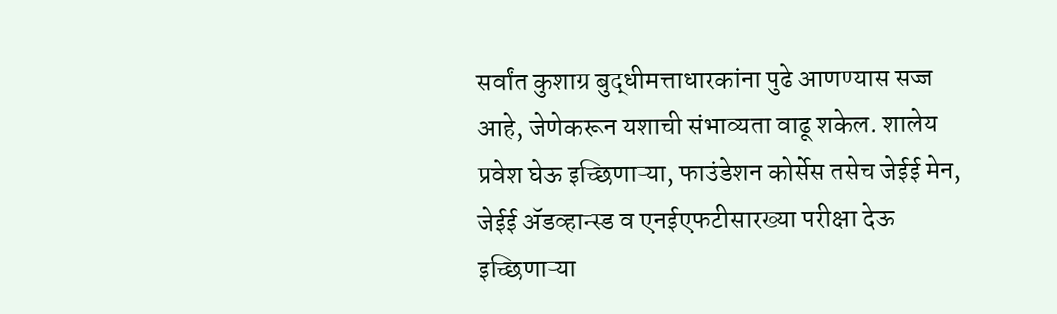सर्वांत कुशाग्र बुद्धीमत्ताधारकांना पुढे आणण्यास सज्ज आहे, जेणेकरून यशाची संभाव्यता वाढू शकेल. शालेय प्रवेश घेऊ इच्छिणाऱ्या, फाउंडेशन कोर्सेस तसेच जेईई मेन, जेईई ॲडव्हान्स्ड व एनईएफटीसारख्या परीक्षा देऊ इच्छिणाऱ्या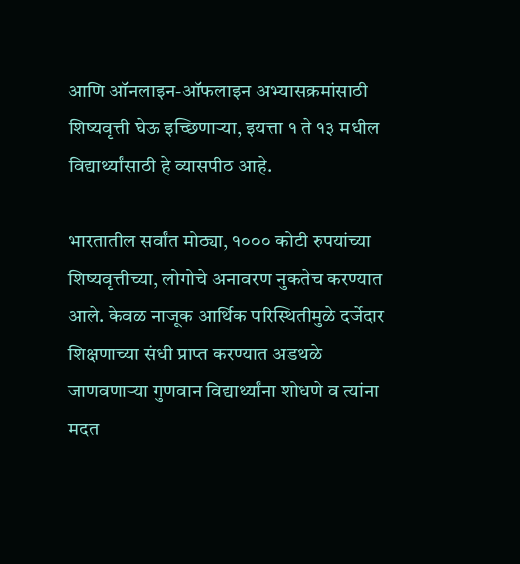आणि ऑनलाइन-ऑफलाइन अभ्यासक्रमांसाठी शिष्यवृत्ती घेऊ इच्छिणाऱ्या, इयत्ता १ ते १३ मधील विद्यार्थ्यांसाठी हे व्यासपीठ आहे.

भारतातील सर्वांत मोठ्या, १००० कोटी रुपयांच्या शिष्यवृत्तीच्या, लोगोचे अनावरण नुकतेच करण्यात आले. केवळ नाजूक आर्थिक परिस्थितीमुळे दर्जेदार शिक्षणाच्या संधी प्राप्त करण्यात अडथळे जाणवणाऱ्या गुणवान विद्यार्थ्यांना शोधणे व त्यांना मदत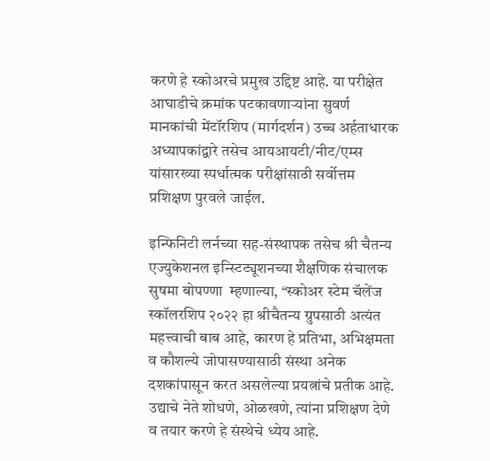करणे हे स्कोअरचे प्रमुख उद्दिष्ट आहे. या परीक्षेत आघाडीचे क्रमांक पटकावणाऱ्यांना सुवर्ण मानकांची मेंटॉरशिप (मार्गदर्शन) उच्च अर्हताधारक अध्यापकांद्वारे तसेच आयआयटी/नीट/एम्स यांसारख्या स्पर्धात्मक परीक्षांसाठी सर्वोत्तम प्रशिक्षण पुरवले जाईल.

इन्फिनिटी लर्नच्या सह-संस्थापक तसेच श्री चैतन्य एज्युकेशनल इन्स्टिट्यूशनच्या शैक्षणिक संचालक सुषमा बोपण्णा  म्हणाल्या, “स्कोअर स्टेम चॅलेंज स्कॉलरशिप २०२२ हा श्रीचैतन्य ग्रुपसाठी अत्यंत महत्त्वाची बाब आहे, कारण हे प्रतिभा, अभिक्षमता व कौशल्ये जोपासण्यासाठी संस्था अनेक दशकांपासून करत असलेल्या प्रयत्नांचे प्रतीक आहे. उद्याचे नेते शोधणे, ओळखणे, त्यांना प्रशिक्षण देणे व तयार करणे हे संस्थेचे ध्येय आहे.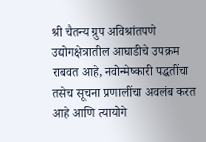श्री चैतन्य ग्रुप अविश्रांतपणे उद्योगक्षेत्रातील आघाडीचे उपक्रम राबवत आहे, नवोन्मेष्कारी पद्धतींचा तसेच सूचना प्रणालींचा अवलंब करत आहे आणि त्यायोगे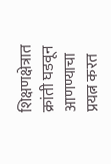शिक्षणक्षेत्रात क्रांती घडवून आणण्याचा प्रयत्न करत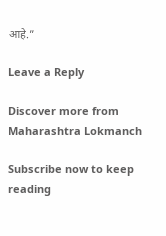आहे.”

Leave a Reply

Discover more from Maharashtra Lokmanch

Subscribe now to keep reading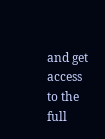and get access to the full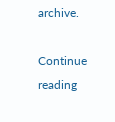archive.

Continue reading